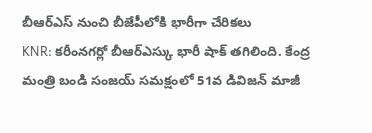బీఆర్ఎస్ నుంచి బీజేపీలోకి భారీగా చేరికలు
KNR: కరీంనగర్లో బీఆర్ఎస్కు భారీ షాక్ తగిలింది. కేంద్ర మంత్రి బండి సంజయ్ సమక్షంలో 51వ డివిజన్ మాజీ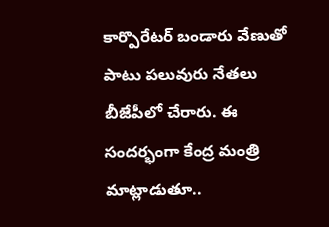కార్పొరేటర్ బండారు వేణుతో పాటు పలువురు నేతలు బీజేపీలో చేరారు. ఈ సందర్భంగా కేంద్ర మంత్రి మాట్లాడుతూ..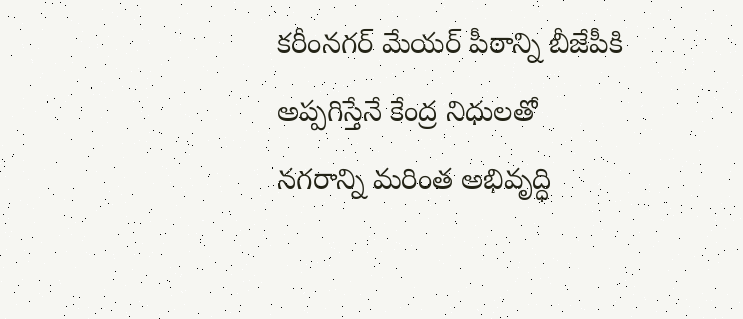కరీంనగర్ మేయర్ పీఠాన్ని బీజేపీకి అప్పగిస్తేనే కేంద్ర నిధులతో నగరాన్ని మరింత అభివృద్ధి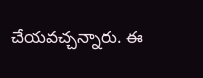చేయవచ్చన్నారు. ఈ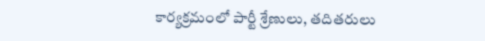కార్యక్రమంలో పార్టీ శ్రేణులు, తదితరులు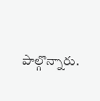పాల్గొన్నారు.